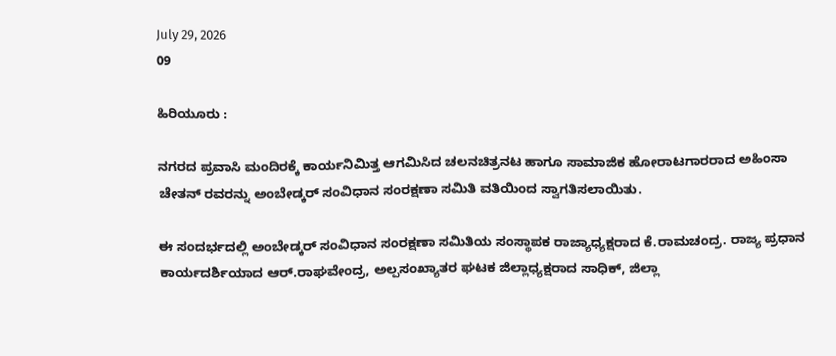July 29, 2026
09

ಹಿರಿಯೂರು :

ನಗರದ ಪ್ರವಾಸಿ ಮಂದಿರಕ್ಕೆ ಕಾರ್ಯನಿಮಿತ್ತ ಆಗಮಿಸಿದ ಚಲನಚಿತ್ರನಟ ಹಾಗೂ ಸಾಮಾಜಿಕ ಹೋರಾಟಗಾರರಾದ ಅಹಿಂಸಾ ಚೇತನ್ ರವರನ್ನು ಅಂಬೇಡ್ಕರ್ ಸಂವಿಧಾನ ಸಂರಕ್ಷಣಾ ಸಮಿತಿ ವತಿಯಿಂದ ಸ್ವಾಗತಿಸಲಾಯಿತು.

ಈ ಸಂದರ್ಭದಲ್ಲಿ ಅಂಬೇಡ್ಕರ್ ಸಂವಿಧಾನ ಸಂರಕ್ಷಣಾ ಸಮಿತಿಯ ಸಂಸ್ಥಾಪಕ ರಾಜ್ಯಾಧ್ಯಕ್ಷರಾದ ಕೆ.ರಾಮಚಂದ್ರ. ರಾಜ್ಯ ಪ್ರಧಾನ ಕಾರ್ಯದರ್ಶಿಯಾದ ಆರ್.ರಾಘವೇಂದ್ರ, ಅಲ್ಪಸಂಖ್ಯಾತರ ಘಟಕ ಜಿಲ್ಲಾಧ್ಯಕ್ಷರಾದ ಸಾಧಿಕ್, ಜಿಲ್ಲಾ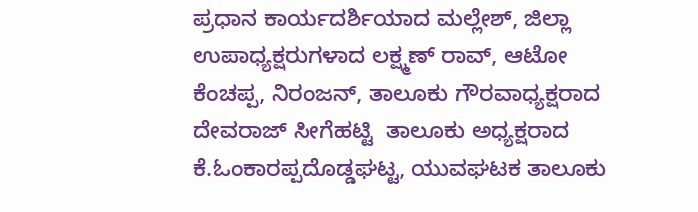ಪ್ರಧಾನ ಕಾರ್ಯದರ್ಶಿಯಾದ ಮಲ್ಲೇಶ್, ಜಿಲ್ಲಾ ಉಪಾಧ್ಯಕ್ಷರುಗಳಾದ ಲಕ್ಷ್ಮಣ್ ರಾವ್, ಆಟೋ ಕೆಂಚಪ್ಪ, ನಿರಂಜನ್, ತಾಲೂಕು ಗೌರವಾಧ್ಯಕ್ಷರಾದ ದೇವರಾಜ್ ಸೀಗೆಹಟ್ಟಿ  ತಾಲೂಕು ಅಧ್ಯಕ್ಷರಾದ ಕೆ.ಓಂಕಾರಪ್ಪದೊಡ್ಡಘಟ್ಟ, ಯುವಘಟಕ ತಾಲೂಕು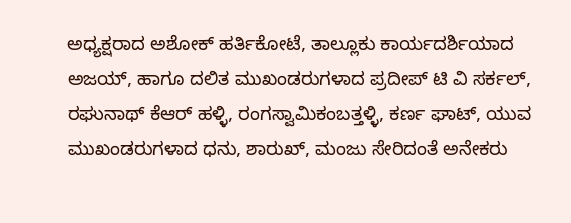ಅಧ್ಯಕ್ಷರಾದ ಅಶೋಕ್ ಹರ್ತಿಕೋಟೆ, ತಾಲ್ಲೂಕು ಕಾರ್ಯದರ್ಶಿಯಾದ ಅಜಯ್, ಹಾಗೂ ದಲಿತ ಮುಖಂಡರುಗಳಾದ ಪ್ರದೀಪ್ ಟಿ ವಿ ಸರ್ಕಲ್, ರಘುನಾಥ್ ಕೆಆರ್ ಹಳ್ಳಿ, ರಂಗಸ್ವಾಮಿಕಂಬತ್ತಳ್ಳಿ, ಕರ್ಣ ಘಾಟ್, ಯುವ ಮುಖಂಡರುಗಳಾದ ಧನು, ಶಾರುಖ್, ಮಂಜು ಸೇರಿದಂತೆ ಅನೇಕರು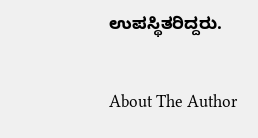ಉಪಸ್ಥಿತರಿದ್ದರು.

About The Author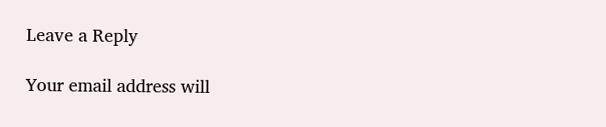Leave a Reply

Your email address will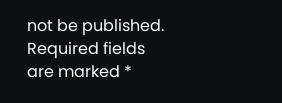not be published. Required fields are marked *